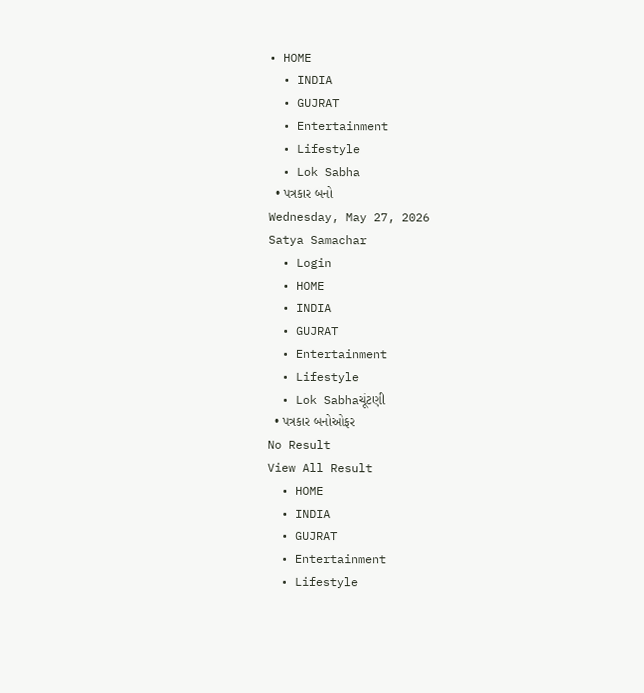• HOME
  • INDIA
  • GUJRAT
  • Entertainment
  • Lifestyle
  • Lok Sabha
  • પત્રકાર બનો
Wednesday, May 27, 2026
Satya Samachar
  • Login
  • HOME
  • INDIA
  • GUJRAT
  • Entertainment
  • Lifestyle
  • Lok Sabhaચૂંટણી
  • પત્રકાર બનોઓફર
No Result
View All Result
  • HOME
  • INDIA
  • GUJRAT
  • Entertainment
  • Lifestyle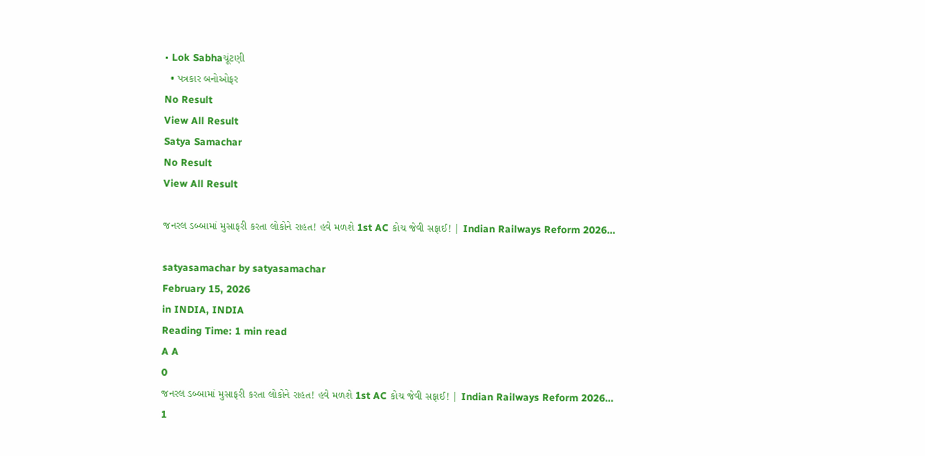• Lok Sabhaચૂંટણી
  • પત્રકાર બનોઓફર
No Result
View All Result
Satya Samachar
No Result
View All Result

જનરલ ડબ્બામાં મુસાફરી કરતા લોકોને રાહત! હવે મળશે 1st AC કોચ જેવી સફાઈ! | Indian Railways Reform 2026…

satyasamachar by satyasamachar
February 15, 2026
in INDIA, INDIA
Reading Time: 1 min read
A A
0
જનરલ ડબ્બામાં મુસાફરી કરતા લોકોને રાહત! હવે મળશે 1st AC કોચ જેવી સફાઈ! | Indian Railways Reform 2026…
1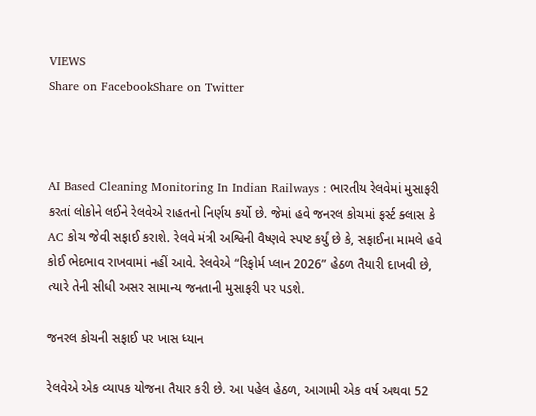VIEWS
Share on FacebookShare on Twitter



AI Based Cleaning Monitoring In Indian Railways : ભારતીય રેલવેમાં મુસાફરી કરતાં લોકોને લઈને રેલવેએ રાહતનો નિર્ણય કર્યો છે. જેમાં હવે જનરલ કોચમાં ફર્સ્ટ ક્લાસ કે AC કોચ જેવી સફાઈ કરાશે. રેલવે મંત્રી અશ્વિની વૈષ્ણવે સ્પષ્ટ કર્યું છે કે, સફાઈના મામલે હવે કોઈ ભેદભાવ રાખવામાં નહીં આવે. રેલવેએ “રિફોર્મ પ્લાન 2026” હેઠળ તૈયારી દાખવી છે, ત્યારે તેની સીધી અસર સામાન્ય જનતાની મુસાફરી પર પડશે.

જનરલ કોચની સફાઈ પર ખાસ ધ્યાન

રેલવેએ એક વ્યાપક યોજના તૈયાર કરી છે. આ પહેલ હેઠળ, આગામી એક વર્ષ અથવા 52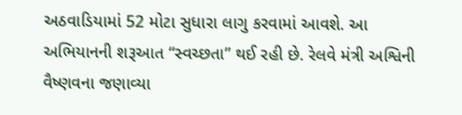અઠવાડિયામાં 52 મોટા સુધારા લાગુ કરવામાં આવશે. આ અભિયાનની શરૂઆત “સ્વચ્છતા” થઈ રહી છે. રેલવે મંત્રી અશ્વિની વૈષ્ણવના જણાવ્યા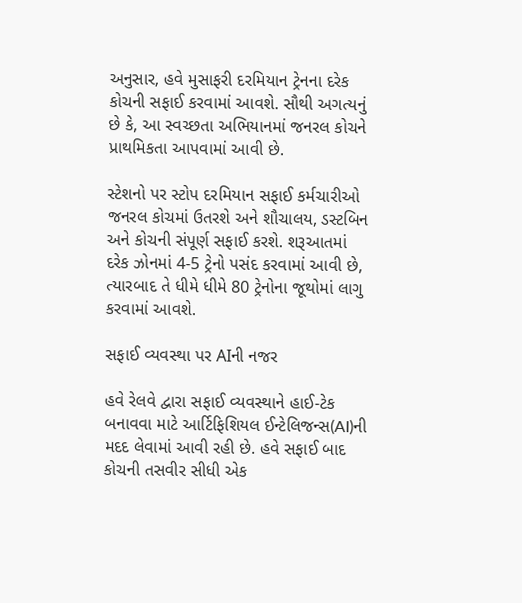અનુસાર, હવે મુસાફરી દરમિયાન ટ્રેનના દરેક કોચની સફાઈ કરવામાં આવશે. સૌથી અગત્યનું છે કે, આ સ્વચ્છતા અભિયાનમાં જનરલ કોચને પ્રાથમિકતા આપવામાં આવી છે.

સ્ટેશનો પર સ્ટોપ દરમિયાન સફાઈ કર્મચારીઓ જનરલ કોચમાં ઉતરશે અને શૌચાલય, ડસ્ટબિન અને કોચની સંપૂર્ણ સફાઈ કરશે. શરૂઆતમાં દરેક ઝોનમાં 4-5 ટ્રેનો પસંદ કરવામાં આવી છે, ત્યારબાદ તે ધીમે ધીમે 80 ટ્રેનોના જૂથોમાં લાગુ કરવામાં આવશે.

સફાઈ વ્યવસ્થા પર AIની નજર

હવે રેલવે દ્વારા સફાઈ વ્યવસ્થાને હાઈ-ટેક બનાવવા માટે આર્ટિફિશિયલ ઈન્ટેલિજન્સ(AI)ની મદદ લેવામાં આવી રહી છે. હવે સફાઈ બાદ કોચની તસવીર સીધી એક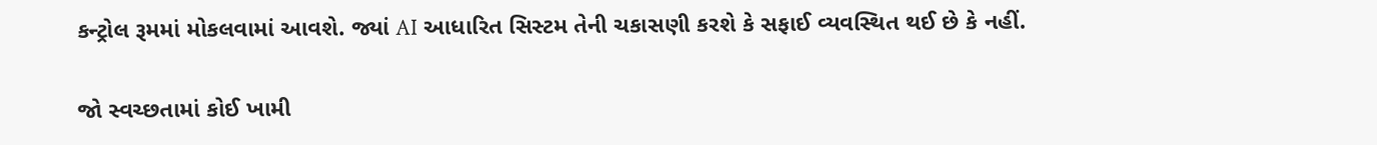કન્ટ્રોલ રૂમમાં મોકલવામાં આવશે. જ્યાં AI આધારિત સિસ્ટમ તેની ચકાસણી કરશે કે સફાઈ વ્યવસ્થિત થઈ છે કે નહીં.

જો સ્વચ્છતામાં કોઈ ખામી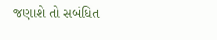જણાશે તો સબંધિત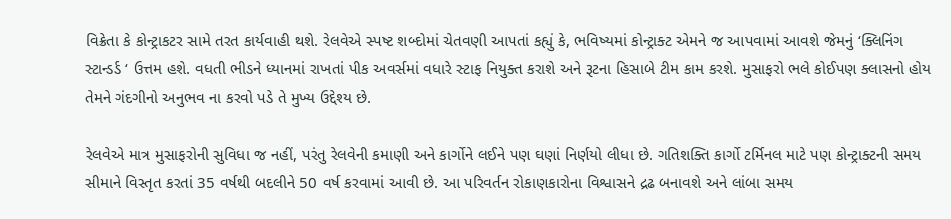વિક્રેતા કે કોન્ટ્રાકટર સામે તરત કાર્યવાહી થશે. રેલવેએ સ્પષ્ટ શબ્દોમાં ચેતવણી આપતાં કહ્યું કે, ભવિષ્યમાં કોન્ટ્રાક્ટ એમને જ આપવામાં આવશે જેમનું ‘ક્લિનિંગ સ્ટાન્ડર્ડ ‘ ઉત્તમ હશે. વધતી ભીડને ધ્યાનમાં રાખતાં પીક અવર્સમાં વધારે સ્ટાફ નિયુક્ત કરાશે અને રૂટના હિસાબે ટીમ કામ કરશે. મુસાફરો ભલે કોઈપણ ક્લાસનો હોય તેમને ગંદગીનો અનુભવ ના કરવો પડે તે મુખ્ય ઉદ્દેશ્ય છે.

રેલવેએ માત્ર મુસાફરોની સુવિધા જ નહીં, પરંતુ રેલવેની કમાણી અને કાર્ગોને લઈને પણ ઘણાં નિર્ણયો લીધા છે. ગતિશક્તિ કાર્ગો ટર્મિનલ માટે પણ કોન્ટ્રાક્ટની સમય સીમાને વિસ્તૃત કરતાં 35 વર્ષથી બદલીને 50 વર્ષ કરવામાં આવી છે. આ પરિવર્તન રોકાણકારોના વિશ્વાસને દ્રઢ બનાવશે અને લાંબા સમય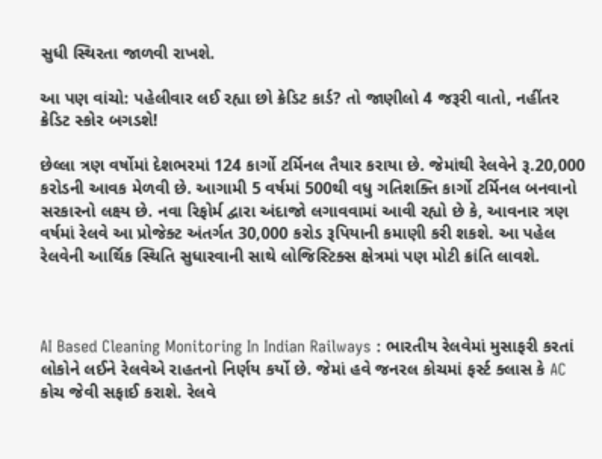સુધી સ્થિરતા જાળવી રાખશે.

આ પણ વાંચો: પહેલીવાર લઈ રહ્યા છો ક્રેડિટ કાર્ડ? તો જાણીલો 4 જરૂરી વાતો, નહીંતર ક્રેડિટ સ્કોર બગડશે!

છેલ્લા ત્રણ વર્ષોમાં દેશભરમાં 124 કાર્ગો ટર્મિનલ તૈયાર કરાયા છે. જેમાંથી રેલવેને રૂ.20,000 કરોડની આવક મેળવી છે. આગામી 5 વર્ષમાં 500થી વધુ ગતિશક્તિ કાર્ગો ટર્મિનલ બનવાનો સરકારનો લક્ષ્ય છે. નવા રિફોર્મ દ્વારા અંદાજો લગાવવામાં આવી રહ્યો છે કે, આવનાર ત્રણ વર્ષમાં રેલવે આ પ્રોજેક્ટ અંતર્ગત 30,000 કરોડ રૂપિયાની કમાણી કરી શકશે. આ પહેલ રેલવેની આર્થિક સ્થિતિ સુધારવાની સાથે લોજિસ્ટિક્સ ક્ષેત્રમાં પણ મોટી ક્રાંતિ લાવશે.



AI Based Cleaning Monitoring In Indian Railways : ભારતીય રેલવેમાં મુસાફરી કરતાં લોકોને લઈને રેલવેએ રાહતનો નિર્ણય કર્યો છે. જેમાં હવે જનરલ કોચમાં ફર્સ્ટ ક્લાસ કે AC કોચ જેવી સફાઈ કરાશે. રેલવે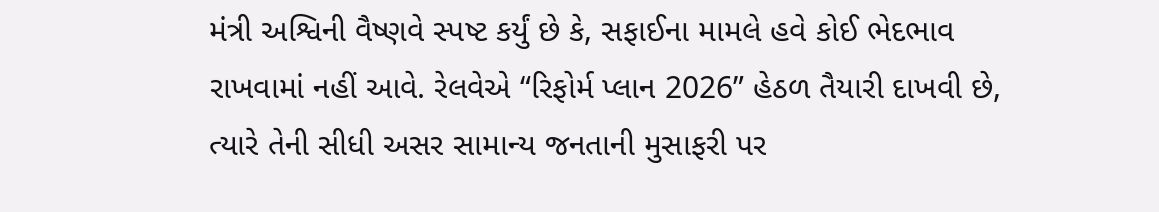મંત્રી અશ્વિની વૈષ્ણવે સ્પષ્ટ કર્યું છે કે, સફાઈના મામલે હવે કોઈ ભેદભાવ રાખવામાં નહીં આવે. રેલવેએ “રિફોર્મ પ્લાન 2026” હેઠળ તૈયારી દાખવી છે, ત્યારે તેની સીધી અસર સામાન્ય જનતાની મુસાફરી પર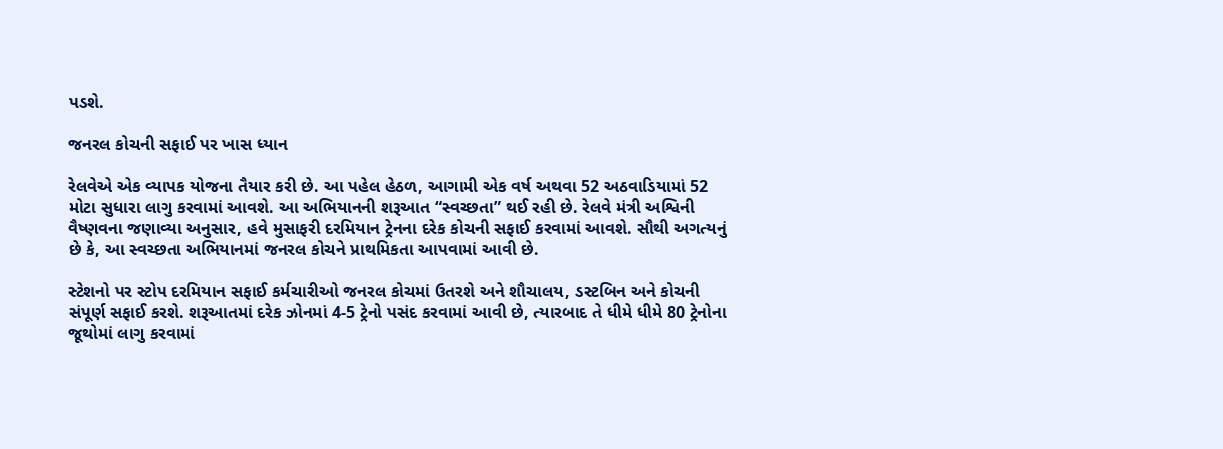પડશે.

જનરલ કોચની સફાઈ પર ખાસ ધ્યાન

રેલવેએ એક વ્યાપક યોજના તૈયાર કરી છે. આ પહેલ હેઠળ, આગામી એક વર્ષ અથવા 52 અઠવાડિયામાં 52 મોટા સુધારા લાગુ કરવામાં આવશે. આ અભિયાનની શરૂઆત “સ્વચ્છતા” થઈ રહી છે. રેલવે મંત્રી અશ્વિની વૈષ્ણવના જણાવ્યા અનુસાર, હવે મુસાફરી દરમિયાન ટ્રેનના દરેક કોચની સફાઈ કરવામાં આવશે. સૌથી અગત્યનું છે કે, આ સ્વચ્છતા અભિયાનમાં જનરલ કોચને પ્રાથમિકતા આપવામાં આવી છે.

સ્ટેશનો પર સ્ટોપ દરમિયાન સફાઈ કર્મચારીઓ જનરલ કોચમાં ઉતરશે અને શૌચાલય, ડસ્ટબિન અને કોચની સંપૂર્ણ સફાઈ કરશે. શરૂઆતમાં દરેક ઝોનમાં 4-5 ટ્રેનો પસંદ કરવામાં આવી છે, ત્યારબાદ તે ધીમે ધીમે 80 ટ્રેનોના જૂથોમાં લાગુ કરવામાં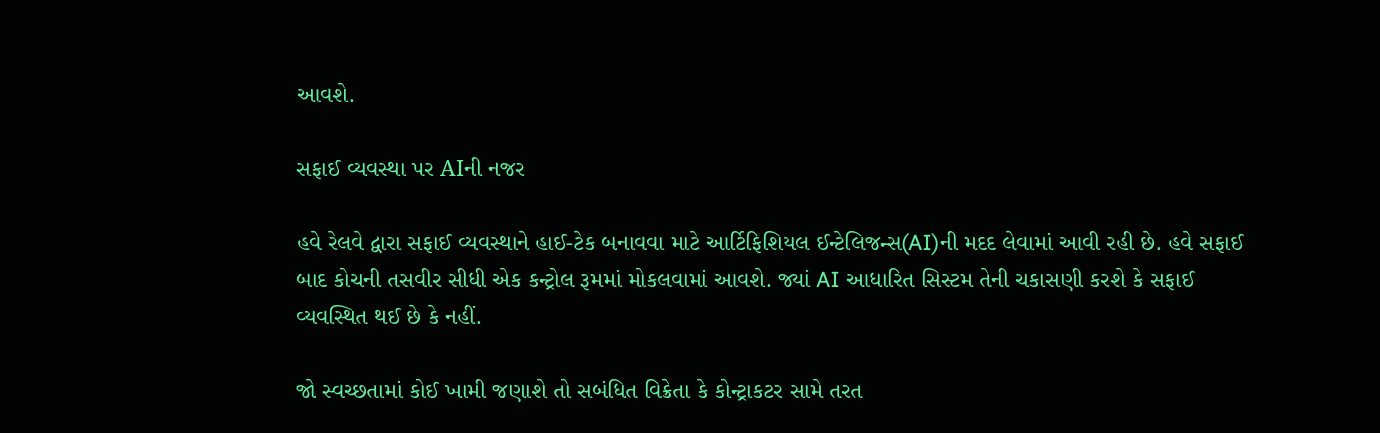આવશે.

સફાઈ વ્યવસ્થા પર AIની નજર

હવે રેલવે દ્વારા સફાઈ વ્યવસ્થાને હાઈ-ટેક બનાવવા માટે આર્ટિફિશિયલ ઈન્ટેલિજન્સ(AI)ની મદદ લેવામાં આવી રહી છે. હવે સફાઈ બાદ કોચની તસવીર સીધી એક કન્ટ્રોલ રૂમમાં મોકલવામાં આવશે. જ્યાં AI આધારિત સિસ્ટમ તેની ચકાસણી કરશે કે સફાઈ વ્યવસ્થિત થઈ છે કે નહીં.

જો સ્વચ્છતામાં કોઈ ખામી જણાશે તો સબંધિત વિક્રેતા કે કોન્ટ્રાકટર સામે તરત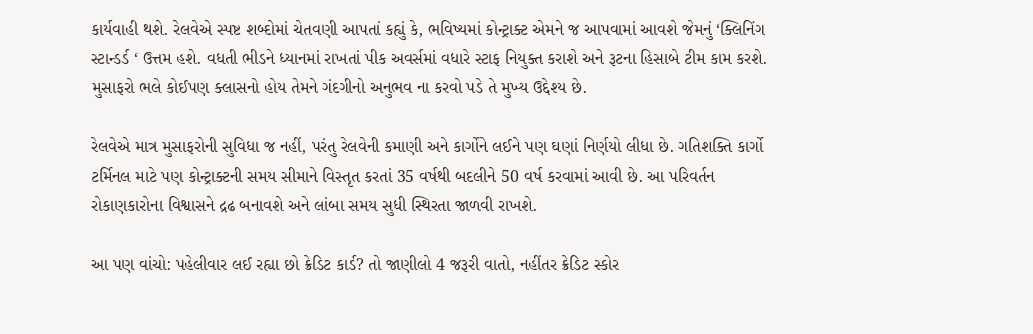કાર્યવાહી થશે. રેલવેએ સ્પષ્ટ શબ્દોમાં ચેતવણી આપતાં કહ્યું કે, ભવિષ્યમાં કોન્ટ્રાક્ટ એમને જ આપવામાં આવશે જેમનું ‘ક્લિનિંગ સ્ટાન્ડર્ડ ‘ ઉત્તમ હશે. વધતી ભીડને ધ્યાનમાં રાખતાં પીક અવર્સમાં વધારે સ્ટાફ નિયુક્ત કરાશે અને રૂટના હિસાબે ટીમ કામ કરશે. મુસાફરો ભલે કોઈપણ ક્લાસનો હોય તેમને ગંદગીનો અનુભવ ના કરવો પડે તે મુખ્ય ઉદ્દેશ્ય છે.

રેલવેએ માત્ર મુસાફરોની સુવિધા જ નહીં, પરંતુ રેલવેની કમાણી અને કાર્ગોને લઈને પણ ઘણાં નિર્ણયો લીધા છે. ગતિશક્તિ કાર્ગો ટર્મિનલ માટે પણ કોન્ટ્રાક્ટની સમય સીમાને વિસ્તૃત કરતાં 35 વર્ષથી બદલીને 50 વર્ષ કરવામાં આવી છે. આ પરિવર્તન રોકાણકારોના વિશ્વાસને દ્રઢ બનાવશે અને લાંબા સમય સુધી સ્થિરતા જાળવી રાખશે.

આ પણ વાંચો: પહેલીવાર લઈ રહ્યા છો ક્રેડિટ કાર્ડ? તો જાણીલો 4 જરૂરી વાતો, નહીંતર ક્રેડિટ સ્કોર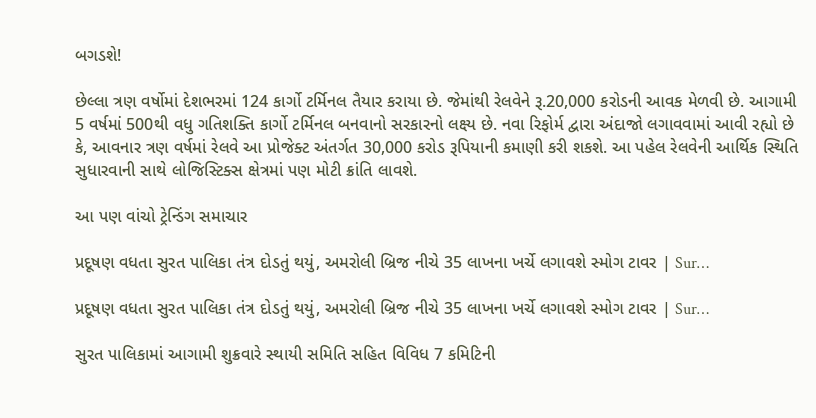બગડશે!

છેલ્લા ત્રણ વર્ષોમાં દેશભરમાં 124 કાર્ગો ટર્મિનલ તૈયાર કરાયા છે. જેમાંથી રેલવેને રૂ.20,000 કરોડની આવક મેળવી છે. આગામી 5 વર્ષમાં 500થી વધુ ગતિશક્તિ કાર્ગો ટર્મિનલ બનવાનો સરકારનો લક્ષ્ય છે. નવા રિફોર્મ દ્વારા અંદાજો લગાવવામાં આવી રહ્યો છે કે, આવનાર ત્રણ વર્ષમાં રેલવે આ પ્રોજેક્ટ અંતર્ગત 30,000 કરોડ રૂપિયાની કમાણી કરી શકશે. આ પહેલ રેલવેની આર્થિક સ્થિતિ સુધારવાની સાથે લોજિસ્ટિક્સ ક્ષેત્રમાં પણ મોટી ક્રાંતિ લાવશે.

આ પણ વાંચો ટ્રેન્ડિંગ સમાચાર

પ્રદૂષણ વધતા સુરત પાલિકા તંત્ર દોડતું થયું, અમરોલી બ્રિજ નીચે 35 લાખના ખર્ચે લગાવશે સ્મોગ ટાવર | Sur…

પ્રદૂષણ વધતા સુરત પાલિકા તંત્ર દોડતું થયું, અમરોલી બ્રિજ નીચે 35 લાખના ખર્ચે લગાવશે સ્મોગ ટાવર | Sur…

સુરત પાલિકામાં આગામી શુક્રવારે સ્થાયી સમિતિ સહિત વિવિધ 7 કમિટિની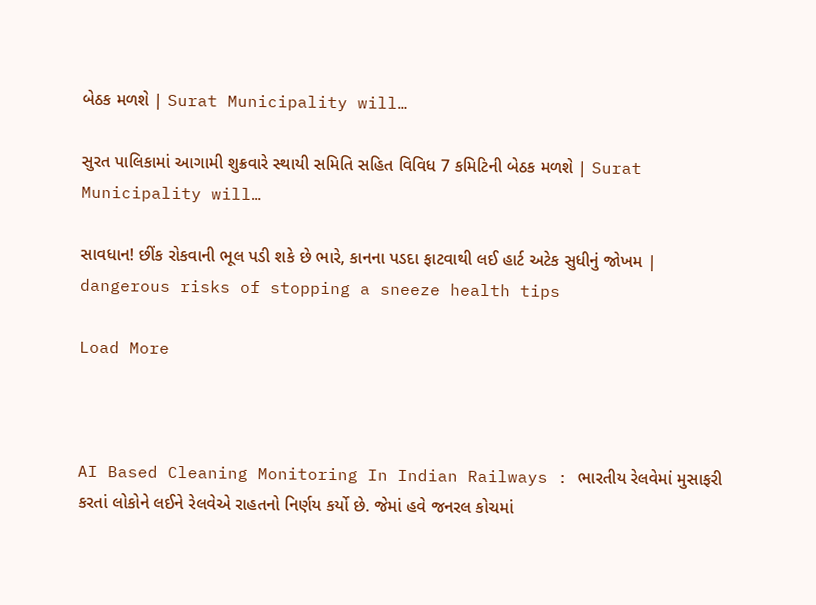બેઠક મળશે | Surat Municipality will…

સુરત પાલિકામાં આગામી શુક્રવારે સ્થાયી સમિતિ સહિત વિવિધ 7 કમિટિની બેઠક મળશે | Surat Municipality will…

સાવધાન! છીંક રોકવાની ભૂલ પડી શકે છે ભારે, કાનના પડદા ફાટવાથી લઈ હાર્ટ અટેક સુધીનું જોખમ | dangerous risks of stopping a sneeze health tips

Load More



AI Based Cleaning Monitoring In Indian Railways : ભારતીય રેલવેમાં મુસાફરી કરતાં લોકોને લઈને રેલવેએ રાહતનો નિર્ણય કર્યો છે. જેમાં હવે જનરલ કોચમાં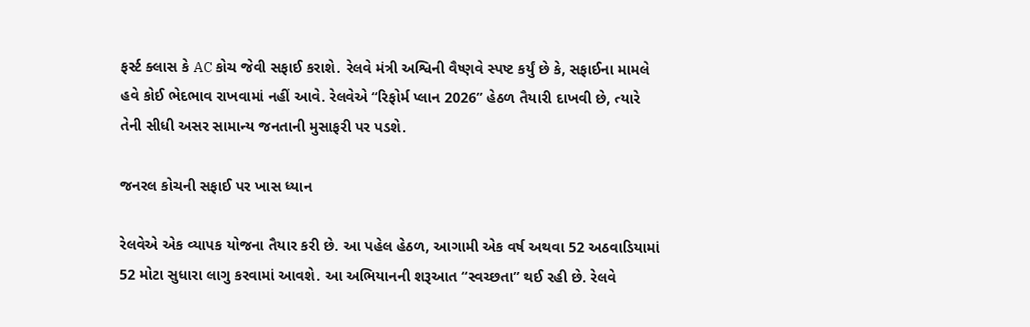ફર્સ્ટ ક્લાસ કે AC કોચ જેવી સફાઈ કરાશે. રેલવે મંત્રી અશ્વિની વૈષ્ણવે સ્પષ્ટ કર્યું છે કે, સફાઈના મામલે હવે કોઈ ભેદભાવ રાખવામાં નહીં આવે. રેલવેએ “રિફોર્મ પ્લાન 2026” હેઠળ તૈયારી દાખવી છે, ત્યારે તેની સીધી અસર સામાન્ય જનતાની મુસાફરી પર પડશે.

જનરલ કોચની સફાઈ પર ખાસ ધ્યાન

રેલવેએ એક વ્યાપક યોજના તૈયાર કરી છે. આ પહેલ હેઠળ, આગામી એક વર્ષ અથવા 52 અઠવાડિયામાં 52 મોટા સુધારા લાગુ કરવામાં આવશે. આ અભિયાનની શરૂઆત “સ્વચ્છતા” થઈ રહી છે. રેલવે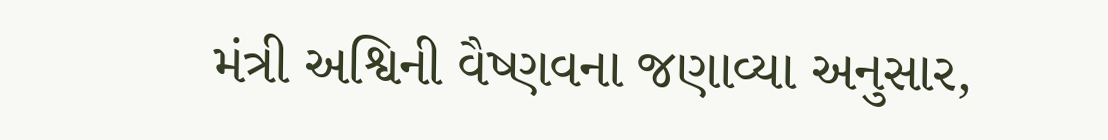મંત્રી અશ્વિની વૈષ્ણવના જણાવ્યા અનુસાર,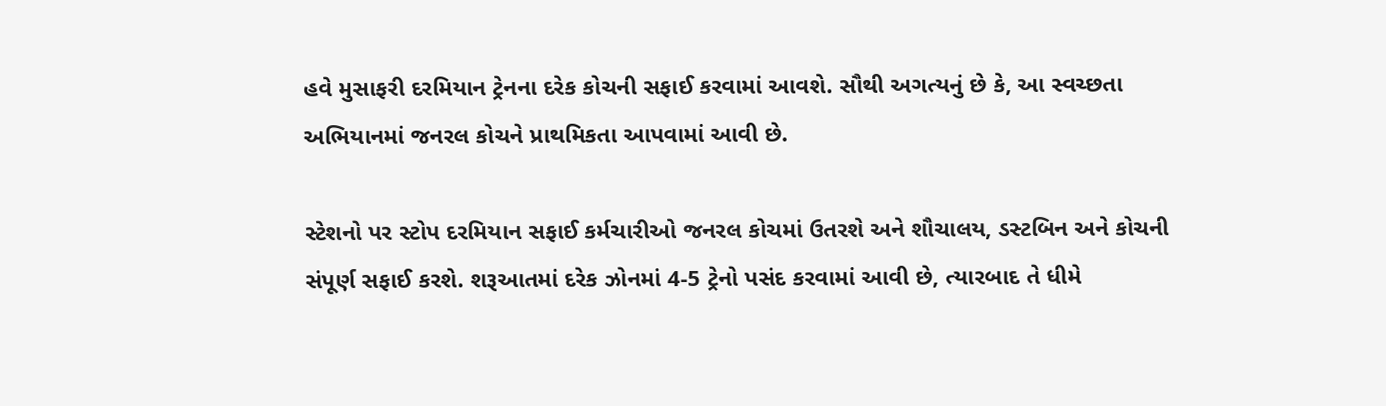હવે મુસાફરી દરમિયાન ટ્રેનના દરેક કોચની સફાઈ કરવામાં આવશે. સૌથી અગત્યનું છે કે, આ સ્વચ્છતા અભિયાનમાં જનરલ કોચને પ્રાથમિકતા આપવામાં આવી છે.

સ્ટેશનો પર સ્ટોપ દરમિયાન સફાઈ કર્મચારીઓ જનરલ કોચમાં ઉતરશે અને શૌચાલય, ડસ્ટબિન અને કોચની સંપૂર્ણ સફાઈ કરશે. શરૂઆતમાં દરેક ઝોનમાં 4-5 ટ્રેનો પસંદ કરવામાં આવી છે, ત્યારબાદ તે ધીમે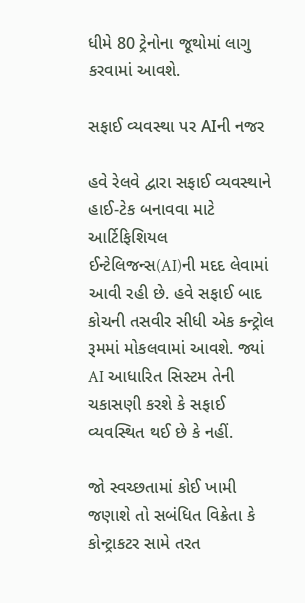ધીમે 80 ટ્રેનોના જૂથોમાં લાગુ કરવામાં આવશે.

સફાઈ વ્યવસ્થા પર AIની નજર

હવે રેલવે દ્વારા સફાઈ વ્યવસ્થાને હાઈ-ટેક બનાવવા માટે આર્ટિફિશિયલ ઈન્ટેલિજન્સ(AI)ની મદદ લેવામાં આવી રહી છે. હવે સફાઈ બાદ કોચની તસવીર સીધી એક કન્ટ્રોલ રૂમમાં મોકલવામાં આવશે. જ્યાં AI આધારિત સિસ્ટમ તેની ચકાસણી કરશે કે સફાઈ વ્યવસ્થિત થઈ છે કે નહીં.

જો સ્વચ્છતામાં કોઈ ખામી જણાશે તો સબંધિત વિક્રેતા કે કોન્ટ્રાકટર સામે તરત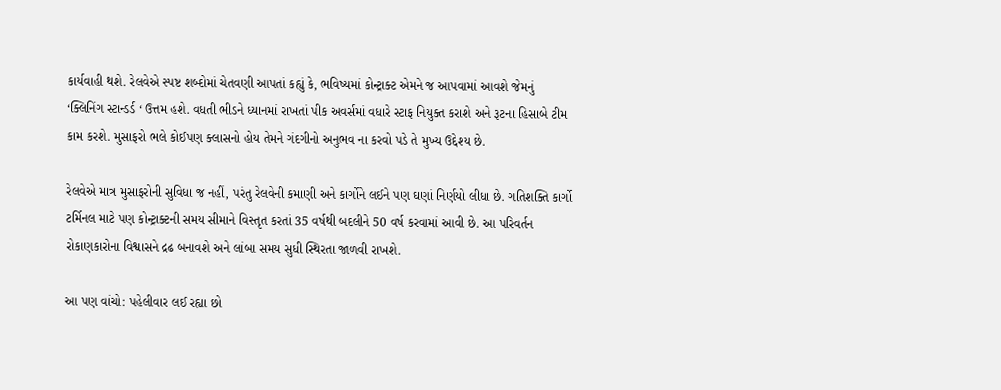કાર્યવાહી થશે. રેલવેએ સ્પષ્ટ શબ્દોમાં ચેતવણી આપતાં કહ્યું કે, ભવિષ્યમાં કોન્ટ્રાક્ટ એમને જ આપવામાં આવશે જેમનું ‘ક્લિનિંગ સ્ટાન્ડર્ડ ‘ ઉત્તમ હશે. વધતી ભીડને ધ્યાનમાં રાખતાં પીક અવર્સમાં વધારે સ્ટાફ નિયુક્ત કરાશે અને રૂટના હિસાબે ટીમ કામ કરશે. મુસાફરો ભલે કોઈપણ ક્લાસનો હોય તેમને ગંદગીનો અનુભવ ના કરવો પડે તે મુખ્ય ઉદ્દેશ્ય છે.

રેલવેએ માત્ર મુસાફરોની સુવિધા જ નહીં, પરંતુ રેલવેની કમાણી અને કાર્ગોને લઈને પણ ઘણાં નિર્ણયો લીધા છે. ગતિશક્તિ કાર્ગો ટર્મિનલ માટે પણ કોન્ટ્રાક્ટની સમય સીમાને વિસ્તૃત કરતાં 35 વર્ષથી બદલીને 50 વર્ષ કરવામાં આવી છે. આ પરિવર્તન રોકાણકારોના વિશ્વાસને દ્રઢ બનાવશે અને લાંબા સમય સુધી સ્થિરતા જાળવી રાખશે.

આ પણ વાંચો: પહેલીવાર લઈ રહ્યા છો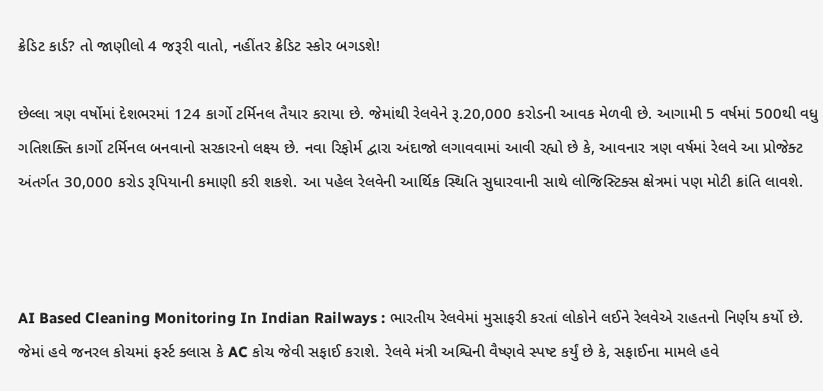ક્રેડિટ કાર્ડ? તો જાણીલો 4 જરૂરી વાતો, નહીંતર ક્રેડિટ સ્કોર બગડશે!

છેલ્લા ત્રણ વર્ષોમાં દેશભરમાં 124 કાર્ગો ટર્મિનલ તૈયાર કરાયા છે. જેમાંથી રેલવેને રૂ.20,000 કરોડની આવક મેળવી છે. આગામી 5 વર્ષમાં 500થી વધુ ગતિશક્તિ કાર્ગો ટર્મિનલ બનવાનો સરકારનો લક્ષ્ય છે. નવા રિફોર્મ દ્વારા અંદાજો લગાવવામાં આવી રહ્યો છે કે, આવનાર ત્રણ વર્ષમાં રેલવે આ પ્રોજેક્ટ અંતર્ગત 30,000 કરોડ રૂપિયાની કમાણી કરી શકશે. આ પહેલ રેલવેની આર્થિક સ્થિતિ સુધારવાની સાથે લોજિસ્ટિક્સ ક્ષેત્રમાં પણ મોટી ક્રાંતિ લાવશે.



AI Based Cleaning Monitoring In Indian Railways : ભારતીય રેલવેમાં મુસાફરી કરતાં લોકોને લઈને રેલવેએ રાહતનો નિર્ણય કર્યો છે. જેમાં હવે જનરલ કોચમાં ફર્સ્ટ ક્લાસ કે AC કોચ જેવી સફાઈ કરાશે. રેલવે મંત્રી અશ્વિની વૈષ્ણવે સ્પષ્ટ કર્યું છે કે, સફાઈના મામલે હવે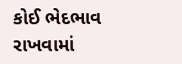કોઈ ભેદભાવ રાખવામાં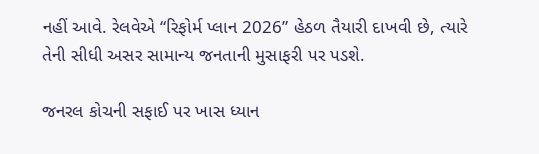નહીં આવે. રેલવેએ “રિફોર્મ પ્લાન 2026” હેઠળ તૈયારી દાખવી છે, ત્યારે તેની સીધી અસર સામાન્ય જનતાની મુસાફરી પર પડશે.

જનરલ કોચની સફાઈ પર ખાસ ધ્યાન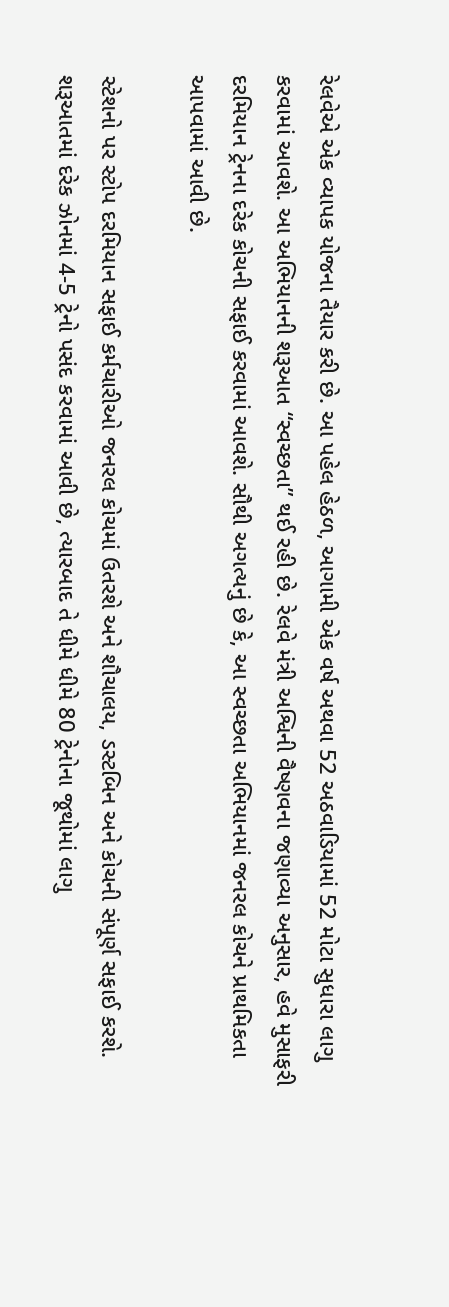રેલવેએ એક વ્યાપક યોજના તૈયાર કરી છે. આ પહેલ હેઠળ, આગામી એક વર્ષ અથવા 52 અઠવાડિયામાં 52 મોટા સુધારા લાગુ કરવામાં આવશે. આ અભિયાનની શરૂઆત “સ્વચ્છતા” થઈ રહી છે. રેલવે મંત્રી અશ્વિની વૈષ્ણવના જણાવ્યા અનુસાર, હવે મુસાફરી દરમિયાન ટ્રેનના દરેક કોચની સફાઈ કરવામાં આવશે. સૌથી અગત્યનું છે કે, આ સ્વચ્છતા અભિયાનમાં જનરલ કોચને પ્રાથમિકતા આપવામાં આવી છે.

સ્ટેશનો પર સ્ટોપ દરમિયાન સફાઈ કર્મચારીઓ જનરલ કોચમાં ઉતરશે અને શૌચાલય, ડસ્ટબિન અને કોચની સંપૂર્ણ સફાઈ કરશે. શરૂઆતમાં દરેક ઝોનમાં 4-5 ટ્રેનો પસંદ કરવામાં આવી છે, ત્યારબાદ તે ધીમે ધીમે 80 ટ્રેનોના જૂથોમાં લાગુ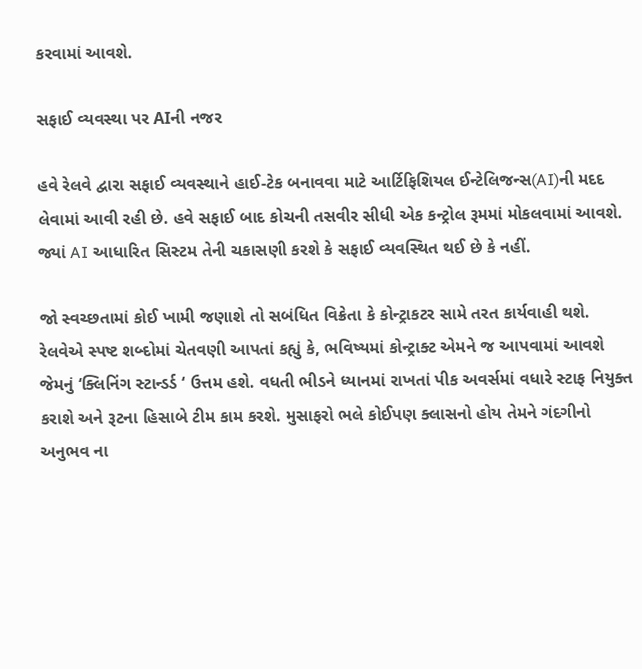કરવામાં આવશે.

સફાઈ વ્યવસ્થા પર AIની નજર

હવે રેલવે દ્વારા સફાઈ વ્યવસ્થાને હાઈ-ટેક બનાવવા માટે આર્ટિફિશિયલ ઈન્ટેલિજન્સ(AI)ની મદદ લેવામાં આવી રહી છે. હવે સફાઈ બાદ કોચની તસવીર સીધી એક કન્ટ્રોલ રૂમમાં મોકલવામાં આવશે. જ્યાં AI આધારિત સિસ્ટમ તેની ચકાસણી કરશે કે સફાઈ વ્યવસ્થિત થઈ છે કે નહીં.

જો સ્વચ્છતામાં કોઈ ખામી જણાશે તો સબંધિત વિક્રેતા કે કોન્ટ્રાકટર સામે તરત કાર્યવાહી થશે. રેલવેએ સ્પષ્ટ શબ્દોમાં ચેતવણી આપતાં કહ્યું કે, ભવિષ્યમાં કોન્ટ્રાક્ટ એમને જ આપવામાં આવશે જેમનું ‘ક્લિનિંગ સ્ટાન્ડર્ડ ‘ ઉત્તમ હશે. વધતી ભીડને ધ્યાનમાં રાખતાં પીક અવર્સમાં વધારે સ્ટાફ નિયુક્ત કરાશે અને રૂટના હિસાબે ટીમ કામ કરશે. મુસાફરો ભલે કોઈપણ ક્લાસનો હોય તેમને ગંદગીનો અનુભવ ના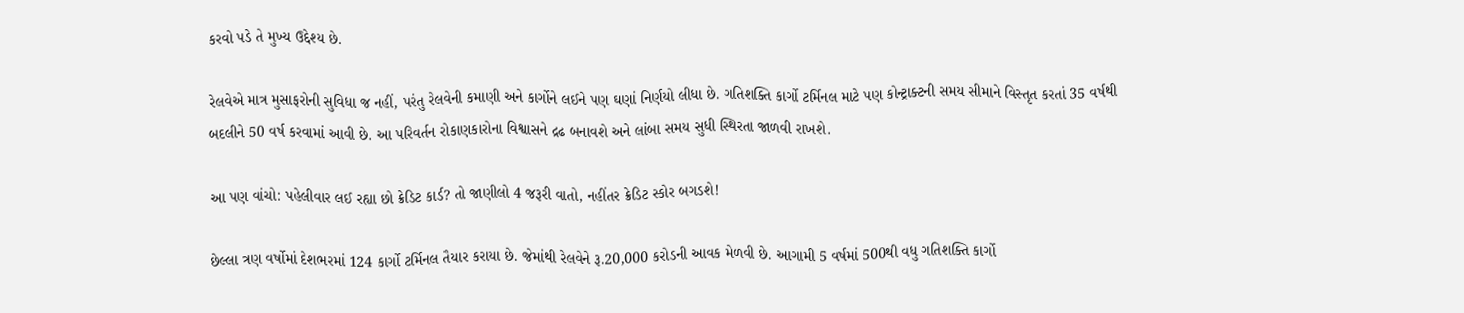કરવો પડે તે મુખ્ય ઉદ્દેશ્ય છે.

રેલવેએ માત્ર મુસાફરોની સુવિધા જ નહીં, પરંતુ રેલવેની કમાણી અને કાર્ગોને લઈને પણ ઘણાં નિર્ણયો લીધા છે. ગતિશક્તિ કાર્ગો ટર્મિનલ માટે પણ કોન્ટ્રાક્ટની સમય સીમાને વિસ્તૃત કરતાં 35 વર્ષથી બદલીને 50 વર્ષ કરવામાં આવી છે. આ પરિવર્તન રોકાણકારોના વિશ્વાસને દ્રઢ બનાવશે અને લાંબા સમય સુધી સ્થિરતા જાળવી રાખશે.

આ પણ વાંચો: પહેલીવાર લઈ રહ્યા છો ક્રેડિટ કાર્ડ? તો જાણીલો 4 જરૂરી વાતો, નહીંતર ક્રેડિટ સ્કોર બગડશે!

છેલ્લા ત્રણ વર્ષોમાં દેશભરમાં 124 કાર્ગો ટર્મિનલ તૈયાર કરાયા છે. જેમાંથી રેલવેને રૂ.20,000 કરોડની આવક મેળવી છે. આગામી 5 વર્ષમાં 500થી વધુ ગતિશક્તિ કાર્ગો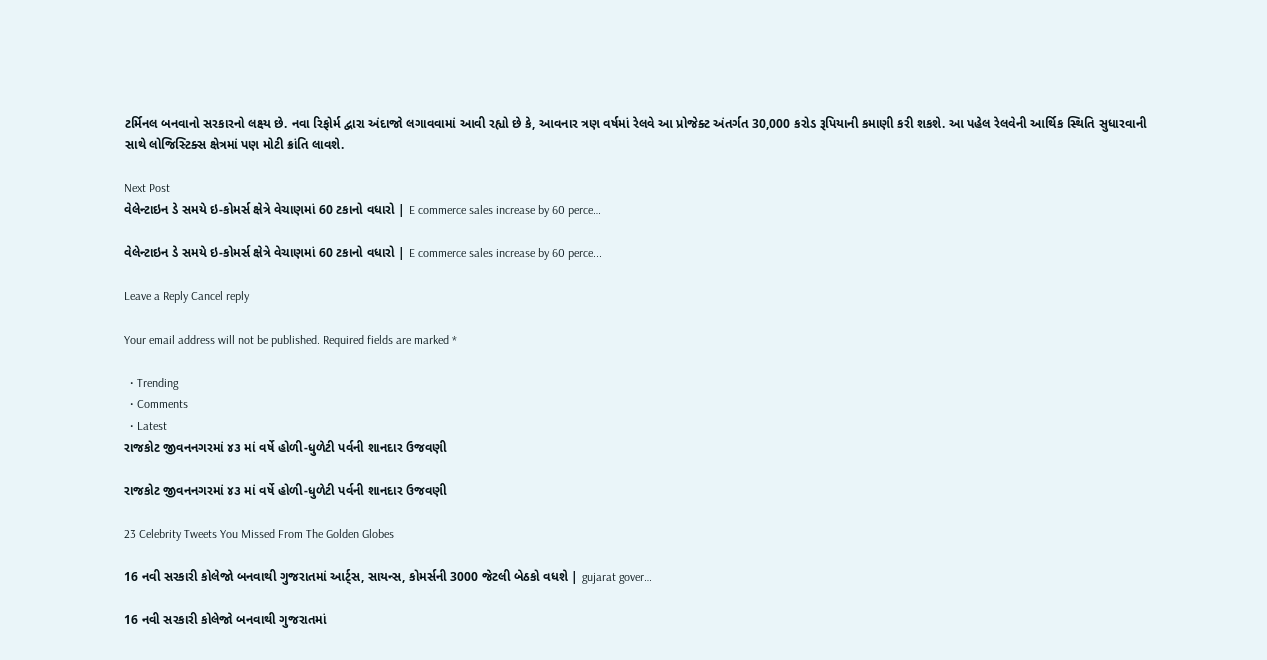ટર્મિનલ બનવાનો સરકારનો લક્ષ્ય છે. નવા રિફોર્મ દ્વારા અંદાજો લગાવવામાં આવી રહ્યો છે કે, આવનાર ત્રણ વર્ષમાં રેલવે આ પ્રોજેક્ટ અંતર્ગત 30,000 કરોડ રૂપિયાની કમાણી કરી શકશે. આ પહેલ રેલવેની આર્થિક સ્થિતિ સુધારવાની સાથે લોજિસ્ટિક્સ ક્ષેત્રમાં પણ મોટી ક્રાંતિ લાવશે.

Next Post
વેલેન્ટાઇન ડે સમયે ઇ-કોમર્સ ક્ષેત્રે વેચાણમાં 60 ટકાનો વધારો | E commerce sales increase by 60 perce…

વેલેન્ટાઇન ડે સમયે ઇ-કોમર્સ ક્ષેત્રે વેચાણમાં 60 ટકાનો વધારો | E commerce sales increase by 60 perce...

Leave a Reply Cancel reply

Your email address will not be published. Required fields are marked *

  • Trending
  • Comments
  • Latest
રાજકોટ જીવનનગરમાં ૪૩ માં વર્ષે હોળી-ધુળેટી પર્વની શાનદાર ઉજવણી

રાજકોટ જીવનનગરમાં ૪૩ માં વર્ષે હોળી-ધુળેટી પર્વની શાનદાર ઉજવણી

23 Celebrity Tweets You Missed From The Golden Globes

16 નવી સરકારી કોલેજો બનવાથી ગુજરાતમાં આર્ટ્સ, સાયન્સ, કોમર્સની 3000 જેટલી બેઠકો વધશે | gujarat gover…

16 નવી સરકારી કોલેજો બનવાથી ગુજરાતમાં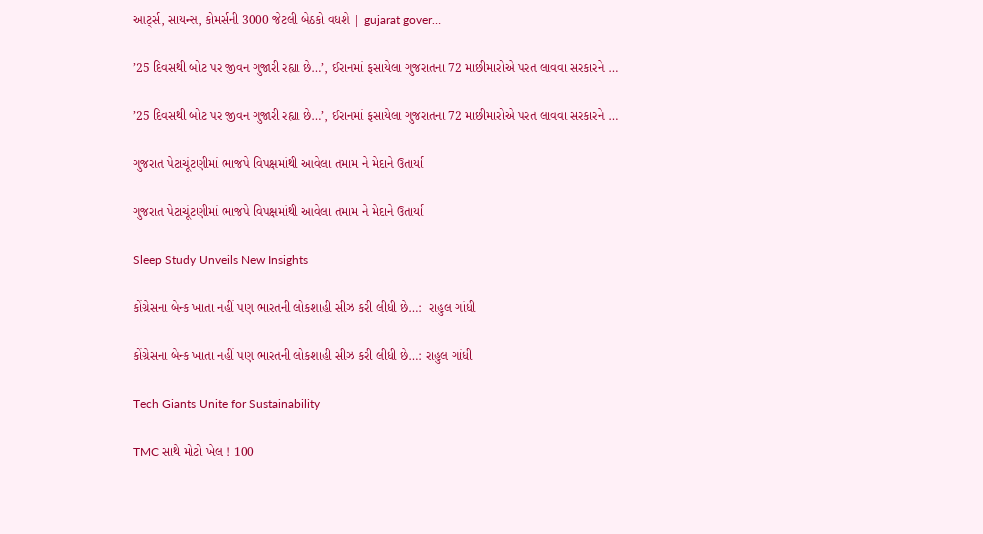આર્ટ્સ, સાયન્સ, કોમર્સની 3000 જેટલી બેઠકો વધશે | gujarat gover…

’25 દિવસથી બોટ પર જીવન ગુજારી રહ્યા છે…’, ઈરાનમાં ફસાયેલા ગુજરાતના 72 માછીમારોએ પરત લાવવા સરકારને …

’25 દિવસથી બોટ પર જીવન ગુજારી રહ્યા છે…’, ઈરાનમાં ફસાયેલા ગુજરાતના 72 માછીમારોએ પરત લાવવા સરકારને …

ગુજરાત પેટાચૂંટણીમાં ભાજપે વિપક્ષમાંથી આવેલા તમામ ને મેદાને ઉતાર્યા

ગુજરાત પેટાચૂંટણીમાં ભાજપે વિપક્ષમાંથી આવેલા તમામ ને મેદાને ઉતાર્યા

Sleep Study Unveils New Insights

કોંગ્રેસના બેન્ક ખાતા નહીં પણ ભારતની લોકશાહી સીઝ કરી લીધી છે…:  રાહુલ ગાંધી

કોંગ્રેસના બેન્ક ખાતા નહીં પણ ભારતની લોકશાહી સીઝ કરી લીધી છે…: રાહુલ ગાંધી

Tech Giants Unite for Sustainability

TMC સાથે મોટો ખેલ ! 100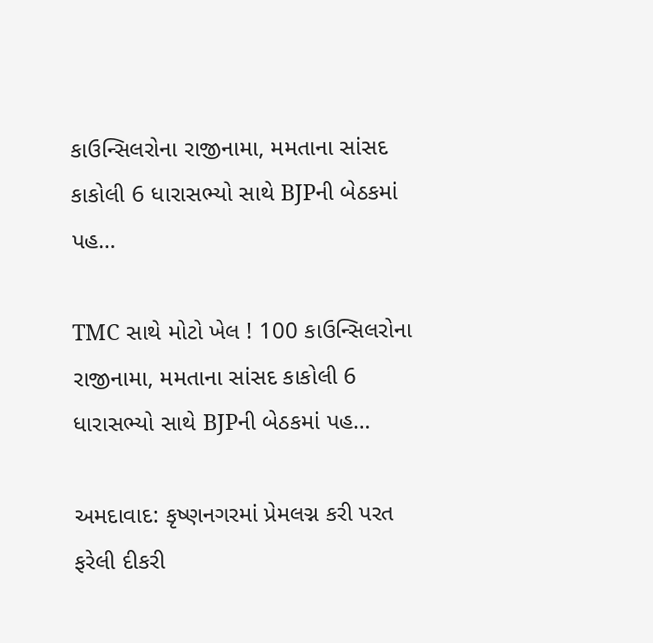કાઉન્સિલરોના રાજીનામા, મમતાના સાંસદ કાકોલી 6 ધારાસભ્યો સાથે BJPની બેઠકમાં પહ…

TMC સાથે મોટો ખેલ ! 100 કાઉન્સિલરોના રાજીનામા, મમતાના સાંસદ કાકોલી 6 ધારાસભ્યો સાથે BJPની બેઠકમાં પહ…

અમદાવાદ: કૃષ્ણનગરમાં પ્રેમલગ્ન કરી પરત ફરેલી દીકરી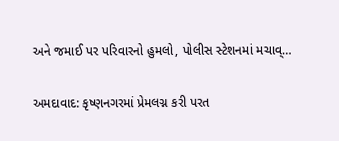અને જમાઈ પર પરિવારનો હુમલો, પોલીસ સ્ટેશનમાં મચાવ્…

અમદાવાદ: કૃષ્ણનગરમાં પ્રેમલગ્ન કરી પરત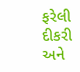ફરેલી દીકરી અને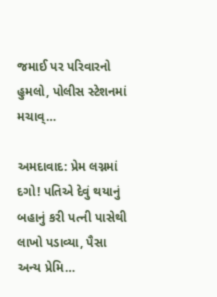જમાઈ પર પરિવારનો હુમલો, પોલીસ સ્ટેશનમાં મચાવ્…

અમદાવાદ: પ્રેમ લગ્નમાં દગો! પતિએ દેવું થયાનું બહાનું કરી પત્ની પાસેથી લાખો પડાવ્યા, પૈસા અન્ય પ્રેમિ…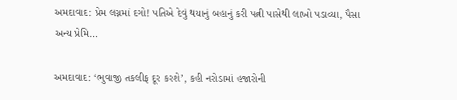અમદાવાદ: પ્રેમ લગ્નમાં દગો! પતિએ દેવું થયાનું બહાનું કરી પત્ની પાસેથી લાખો પડાવ્યા, પૈસા અન્ય પ્રેમિ…

અમદાવાદ: ‘ભુવાજી તકલીફ દૂર કરશે’, કહી નરોડામાં હજારોની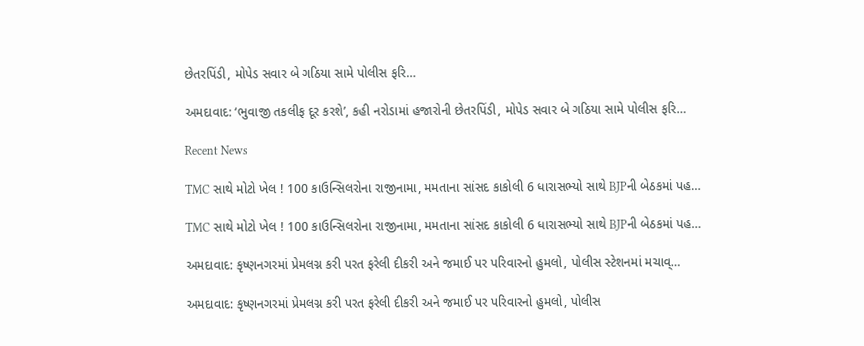છેતરપિંડી, મોપેડ સવાર બે ગઠિયા સામે પોલીસ ફરિ…

અમદાવાદ: ‘ભુવાજી તકલીફ દૂર કરશે’, કહી નરોડામાં હજારોની છેતરપિંડી, મોપેડ સવાર બે ગઠિયા સામે પોલીસ ફરિ…

Recent News

TMC સાથે મોટો ખેલ ! 100 કાઉન્સિલરોના રાજીનામા, મમતાના સાંસદ કાકોલી 6 ધારાસભ્યો સાથે BJPની બેઠકમાં પહ…

TMC સાથે મોટો ખેલ ! 100 કાઉન્સિલરોના રાજીનામા, મમતાના સાંસદ કાકોલી 6 ધારાસભ્યો સાથે BJPની બેઠકમાં પહ…

અમદાવાદ: કૃષ્ણનગરમાં પ્રેમલગ્ન કરી પરત ફરેલી દીકરી અને જમાઈ પર પરિવારનો હુમલો, પોલીસ સ્ટેશનમાં મચાવ્…

અમદાવાદ: કૃષ્ણનગરમાં પ્રેમલગ્ન કરી પરત ફરેલી દીકરી અને જમાઈ પર પરિવારનો હુમલો, પોલીસ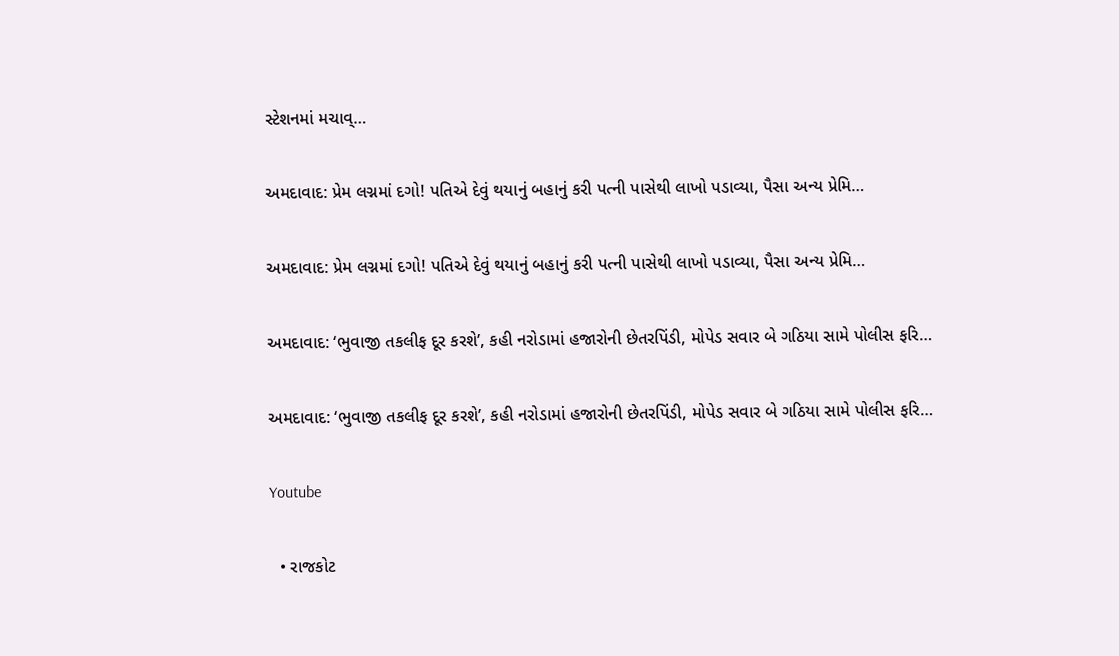સ્ટેશનમાં મચાવ્…

અમદાવાદ: પ્રેમ લગ્નમાં દગો! પતિએ દેવું થયાનું બહાનું કરી પત્ની પાસેથી લાખો પડાવ્યા, પૈસા અન્ય પ્રેમિ…

અમદાવાદ: પ્રેમ લગ્નમાં દગો! પતિએ દેવું થયાનું બહાનું કરી પત્ની પાસેથી લાખો પડાવ્યા, પૈસા અન્ય પ્રેમિ…

અમદાવાદ: ‘ભુવાજી તકલીફ દૂર કરશે’, કહી નરોડામાં હજારોની છેતરપિંડી, મોપેડ સવાર બે ગઠિયા સામે પોલીસ ફરિ…

અમદાવાદ: ‘ભુવાજી તકલીફ દૂર કરશે’, કહી નરોડામાં હજારોની છેતરપિંડી, મોપેડ સવાર બે ગઠિયા સામે પોલીસ ફરિ…

Youtube

  • રાજકોટ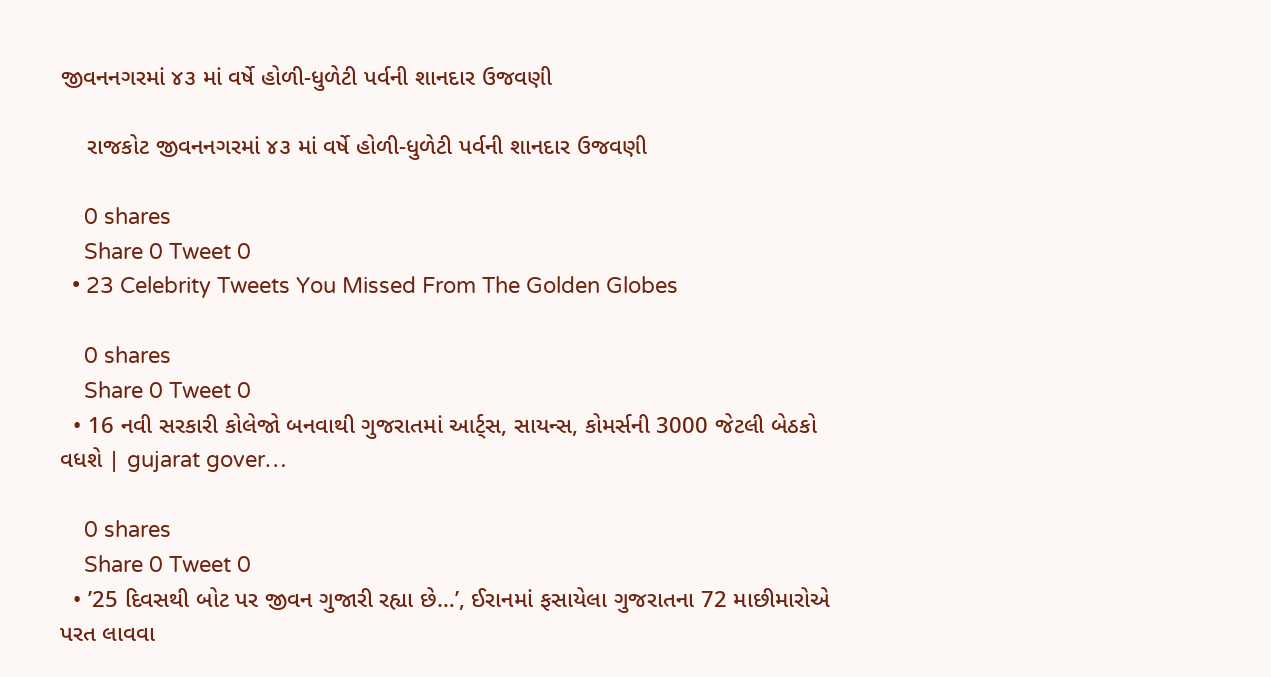જીવનનગરમાં ૪૩ માં વર્ષે હોળી-ધુળેટી પર્વની શાનદાર ઉજવણી

    રાજકોટ જીવનનગરમાં ૪૩ માં વર્ષે હોળી-ધુળેટી પર્વની શાનદાર ઉજવણી

    0 shares
    Share 0 Tweet 0
  • 23 Celebrity Tweets You Missed From The Golden Globes

    0 shares
    Share 0 Tweet 0
  • 16 નવી સરકારી કોલેજો બનવાથી ગુજરાતમાં આર્ટ્સ, સાયન્સ, કોમર્સની 3000 જેટલી બેઠકો વધશે | gujarat gover…

    0 shares
    Share 0 Tweet 0
  • ’25 દિવસથી બોટ પર જીવન ગુજારી રહ્યા છે…’, ઈરાનમાં ફસાયેલા ગુજરાતના 72 માછીમારોએ પરત લાવવા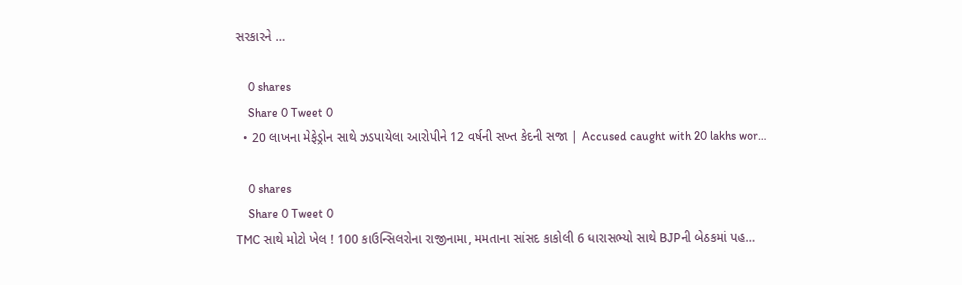સરકારને …

    0 shares
    Share 0 Tweet 0
  • 20 લાખના મેફેડ્રોન સાથે ઝડપાયેલા આરોપીને 12 વર્ષની સખ્ત કેદની સજા | Accused caught with 20 lakhs wor…

    0 shares
    Share 0 Tweet 0
TMC સાથે મોટો ખેલ ! 100 કાઉન્સિલરોના રાજીનામા, મમતાના સાંસદ કાકોલી 6 ધારાસભ્યો સાથે BJPની બેઠકમાં પહ…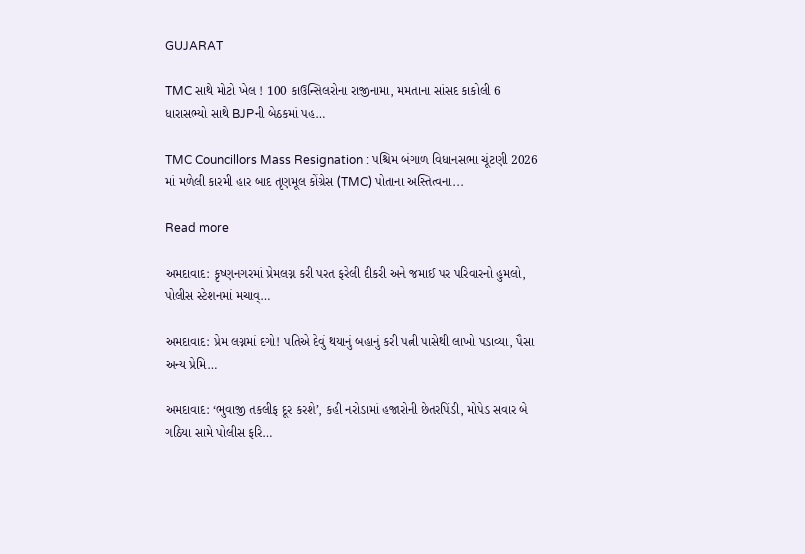GUJARAT

TMC સાથે મોટો ખેલ ! 100 કાઉન્સિલરોના રાજીનામા, મમતાના સાંસદ કાકોલી 6 ધારાસભ્યો સાથે BJPની બેઠકમાં પહ…

TMC Councillors Mass Resignation : પશ્ચિમ બંગાળ વિધાનસભા ચૂંટણી 2026 માં મળેલી કારમી હાર બાદ તૃણમૂલ કોંગ્રેસ (TMC) પોતાના અસ્તિત્વના...

Read more

અમદાવાદ: કૃષ્ણનગરમાં પ્રેમલગ્ન કરી પરત ફરેલી દીકરી અને જમાઈ પર પરિવારનો હુમલો, પોલીસ સ્ટેશનમાં મચાવ્…

અમદાવાદ: પ્રેમ લગ્નમાં દગો! પતિએ દેવું થયાનું બહાનું કરી પત્ની પાસેથી લાખો પડાવ્યા, પૈસા અન્ય પ્રેમિ…

અમદાવાદ: ‘ભુવાજી તકલીફ દૂર કરશે’, કહી નરોડામાં હજારોની છેતરપિંડી, મોપેડ સવાર બે ગઠિયા સામે પોલીસ ફરિ…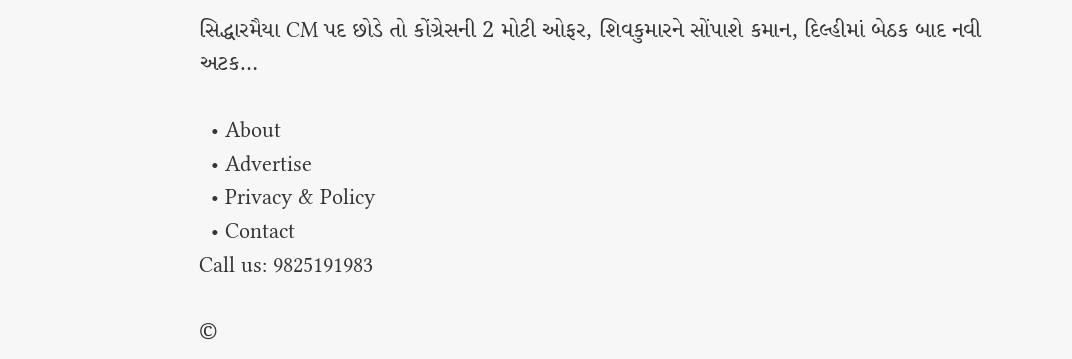સિદ્ધારમૈયા CM પદ છોડે તો કોંગ્રેસની 2 મોટી ઓફર, શિવકુમારને સોંપાશે કમાન, દિલ્હીમાં બેઠક બાદ નવી અટક…

  • About
  • Advertise
  • Privacy & Policy
  • Contact
Call us: 9825191983

©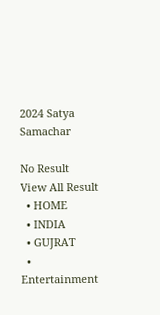2024 Satya Samachar

No Result
View All Result
  • HOME
  • INDIA
  • GUJRAT
  • Entertainment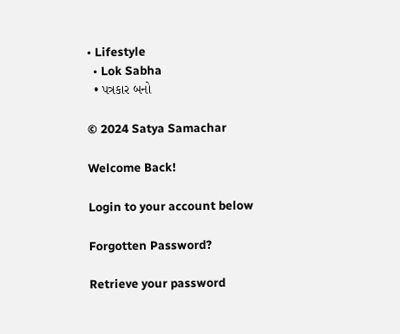• Lifestyle
  • Lok Sabha
  • પત્રકાર બનો

© 2024 Satya Samachar

Welcome Back!

Login to your account below

Forgotten Password?

Retrieve your password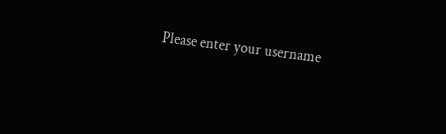Please enter your username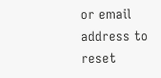or email address to reset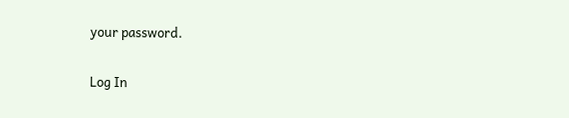your password.

Log In